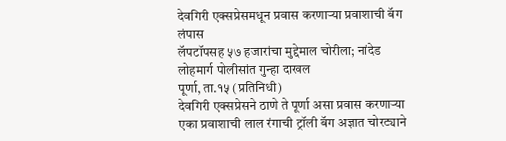देवगिरी एक्सप्रेसमधून प्रवास करणाऱ्या प्रवाशाची बॅग लंपास
लॅपटॉपसह ५७ हजारांचा मुद्देमाल चोरीला; नांदेड लोहमार्ग पोलीसांत गुन्हा दाखल
पूर्णा, ता.१५ (प्रतिनिधी)
देवगिरी एक्सप्रेसने ठाणे ते पूर्णा असा प्रवास करणाऱ्या एका प्रवाशाची लाल रंगाची ट्रॉली बॅग अज्ञात चोरट्याने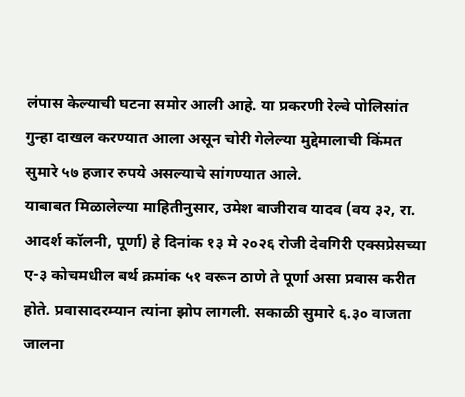लंपास केल्याची घटना समोर आली आहे. या प्रकरणी रेल्वे पोलिसांत गुन्हा दाखल करण्यात आला असून चोरी गेलेल्या मुद्देमालाची किंमत सुमारे ५७ हजार रुपये असल्याचे सांगण्यात आले.
याबाबत मिळालेल्या माहितीनुसार, उमेश बाजीराव यादव (वय ३२, रा. आदर्श कॉलनी, पूर्णा) हे दिनांक १३ मे २०२६ रोजी देवगिरी एक्सप्रेसच्या ए-३ कोचमधील बर्थ क्रमांक ५१ वरून ठाणे ते पूर्णा असा प्रवास करीत होते. प्रवासादरम्यान त्यांना झोप लागली. सकाळी सुमारे ६.३० वाजता जालना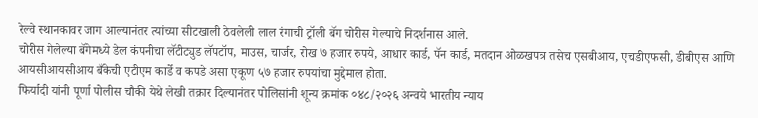रेल्वे स्थानकावर जाग आल्यानंतर त्यांच्या सीटखाली ठेवलेली लाल रंगाची ट्रॉली बॅग चोरीस गेल्याचे निदर्शनास आले.
चोरीस गेलेल्या बॅगेमध्ये डेल कंपनीचा लॅटीट्युड लॅपटॉप, माउस, चार्जर, रोख ७ हजार रुपये, आधार कार्ड, पॅन कार्ड, मतदान ओळखपत्र तसेच एसबीआय, एचडीएफसी, डीबीएस आणि आयसीआयसीआय बँकेची एटीएम कार्डे व कपडे असा एकूण ५७ हजार रुपयांचा मुद्देमाल होता.
फिर्यादी यांनी पूर्णा पोलीस चौकी येथे लेखी तक्रार दिल्यानंतर पोलिसांनी शून्य क्रमांक ०४८/२०२६ अन्वये भारतीय न्याय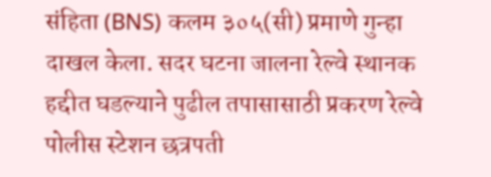संहिता (BNS) कलम ३०५(सी) प्रमाणे गुन्हा दाखल केला. सदर घटना जालना रेल्वे स्थानक हद्दीत घडल्याने पुढील तपासासाठी प्रकरण रेल्वे पोलीस स्टेशन छत्रपती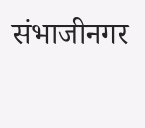संभाजीनगर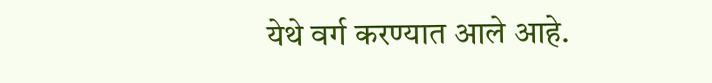येथे वर्ग करण्यात आले आहे.